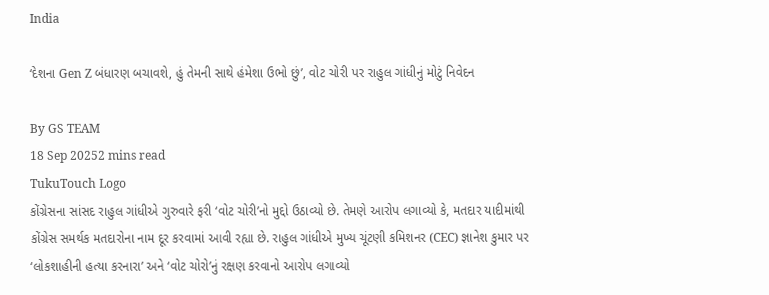India

‘દેશના Gen Z બંધારણ બચાવશે, હું તેમની સાથે હંમેશા ઉભો છું’, વોટ ચોરી પર રાહુલ ગાંધીનું મોટું નિવેદન

By GS TEAM
18 Sep 20252 mins read
TukuTouch Logo
કોંગ્રેસના સાંસદ રાહુલ ગાંધીએ ગુરુવારે ફરી ‘વોટ ચોરી’નો મુદ્દો ઉઠાવ્યો છે. તેમણે આરોપ લગાવ્યો કે, મતદાર યાદીમાંથી કોંગ્રેસ સમર્થક મતદારોના નામ દૂર કરવામાં આવી રહ્યા છે. રાહુલ ગાંધીએ મુખ્ય ચૂંટણી કમિશનર (CEC) જ્ઞાનેશ કુમાર પર ‘લોકશાહીની હત્યા કરનારા’ અને ‘વોટ ચોરો’નું રક્ષણ કરવાનો આરોપ લગાવ્યો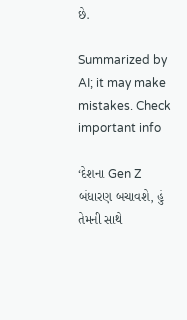છે.

Summarized by AI; it may make mistakes. Check important info

‘દેશના Gen Z બંધારણ બચાવશે, હું તેમની સાથે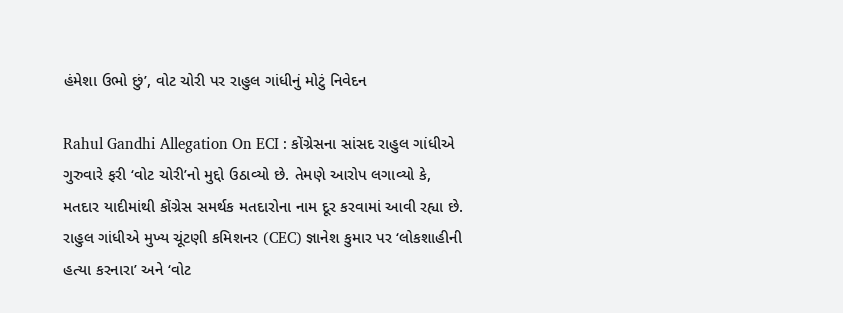હંમેશા ઉભો છું’, વોટ ચોરી પર રાહુલ ગાંધીનું મોટું નિવેદન

Rahul Gandhi Allegation On ECI : કોંગ્રેસના સાંસદ રાહુલ ગાંધીએ ગુરુવારે ફરી ‘વોટ ચોરી’નો મુદ્દો ઉઠાવ્યો છે. તેમણે આરોપ લગાવ્યો કે, મતદાર યાદીમાંથી કોંગ્રેસ સમર્થક મતદારોના નામ દૂર કરવામાં આવી રહ્યા છે. રાહુલ ગાંધીએ મુખ્ય ચૂંટણી કમિશનર (CEC) જ્ઞાનેશ કુમાર પર ‘લોકશાહીની હત્યા કરનારા’ અને ‘વોટ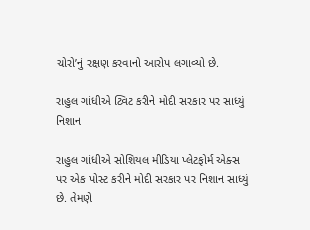ચોરો’નું રક્ષણ કરવાનો આરોપ લગાવ્યો છે.

રાહુલ ગાંધીએ ટ્વિટ કરીને મોદી સરકાર પર સાધ્યું નિશાન

રાહુલ ગાંધીએ સોશિયલ મીડિયા પ્લેટફોર્મ એક્સ પર એક પોસ્ટ કરીને મોદી સરકાર પર નિશાન સાધ્યું છે. તેમણે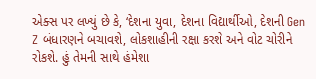એક્સ પર લખ્યું છે કે, ‘દેશના યુવા, દેશના વિદ્યાર્થીઓ, દેશની Gen Z બંધારણને બચાવશે, લોકશાહીની રક્ષા કરશે અને વોટ ચોરીને રોકશે. હું તેમની સાથે હંમેશા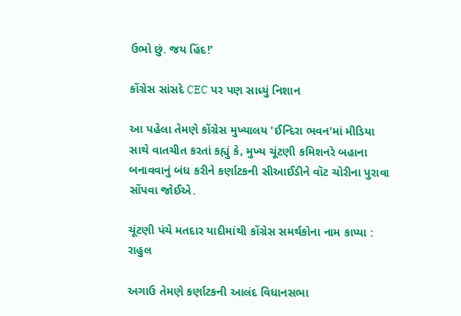ઉભો છું. જય હિંદ!’

કોંગ્રેસ સાંસદે CEC પર પણ સાધ્યું નિશાન

આ પહેલા તેમણે કોંગ્રેસ મુખ્યાલય 'ઈન્દિરા ભવન'માં મીડિયા સાથે વાતચીત કરતાં કહ્યું કે, મુખ્ય ચૂંટણી કમિશનરે બહાના બનાવવાનું બંધ કરીને કર્ણાટકની સીઆઈડીને વૉટ ચોરીના પુરાવા સોંપવા જોઈએ.

ચૂંટણી પંચે મતદાર યાદીમાંથી કોંગ્રેસ સમર્થકોના નામ કાપ્યા : રાહુલ

અગાઉ તેમણે કર્ણાટકની આલંદ વિધાનસભા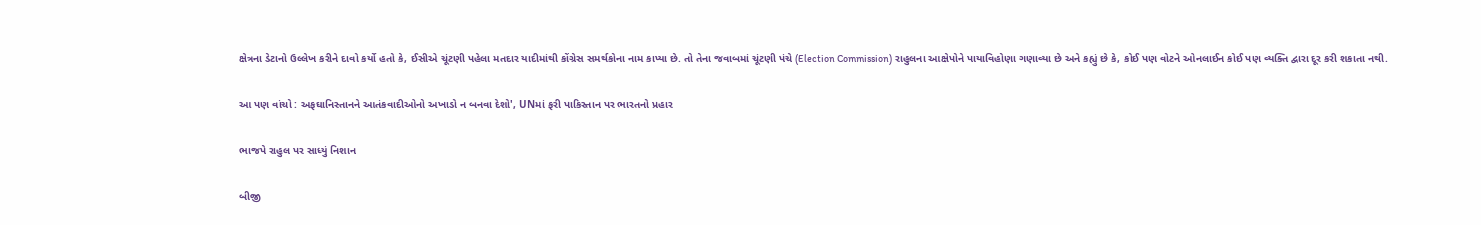ક્ષેત્રના ડેટાનો ઉલ્લેખ કરીને દાવો કર્યો હતો કે, ઈસીએ ચૂંટણી પહેલા મતદાર યાદીમાંથી કોંગ્રેસ સમર્થકોના નામ કાપ્યા છે. તો તેના જવાબમાં ચૂંટણી પંચે (Election Commission) રાહુલના આક્ષેપોને પાયાવિહોણા ગણાવ્યા છે અને કહ્યું છે કે, કોઈ પણ વોટને ઓનલાઈન કોઈ પણ વ્યક્તિ દ્વારા દૂર કરી શકાતા નથી.

આ પણ વાંચો : અફઘાનિસ્તાનને આતંકવાદીઓનો અખાડો ન બનવા દેશો', UNમાં ફરી પાકિસ્તાન પર ભારતનો પ્રહાર

ભાજપે રાહુલ પર સાધ્યું નિશાન

બીજી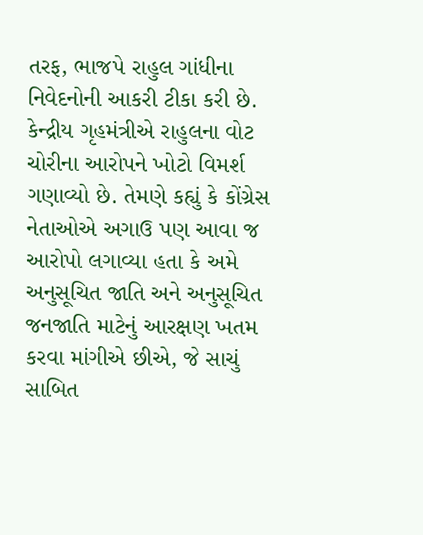તરફ, ભાજપે રાહુલ ગાંધીના નિવેદનોની આકરી ટીકા કરી છે. કેન્દ્રીય ગૃહમંત્રીએ રાહુલના વોટ ચોરીના આરોપને ખોટો વિમર્શ ગણાવ્યો છે. તેમણે કહ્યું કે કોંગ્રેસ નેતાઓએ અગાઉ પણ આવા જ આરોપો લગાવ્યા હતા કે અમે અનુસૂચિત જાતિ અને અનુસૂચિત જનજાતિ માટેનું આરક્ષણ ખતમ કરવા માંગીએ છીએ, જે સાચું સાબિત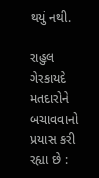થયું નથી.

રાહુલ ગેરકાયદે મતદારોને બચાવવાનો પ્રયાસ કરી રહ્યા છે :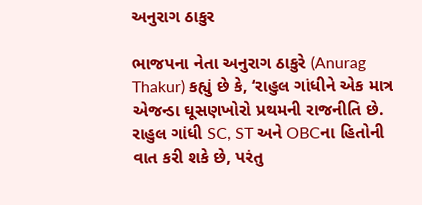અનુરાગ ઠાકુર

ભાજપના નેતા અનુરાગ ઠાકુરે (Anurag Thakur) કહ્યું છે કે, ‘રાહુલ ગાંધીને એક માત્ર એજન્ડા ઘૂસણખોરો પ્રથમની રાજનીતિ છે. રાહુલ ગાંધી SC, ST અને OBCના હિતોની વાત કરી શકે છે, પરંતુ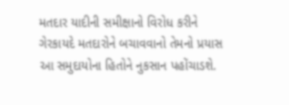મતદાર યાદીની સમીક્ષાનો વિરોધ કરીને ગેરકાયદે મતદારોને બચાવવાનો તેમનો પ્રયાસ આ સમુદાયોના હિતોને નુકસાન પહોંચાડશે.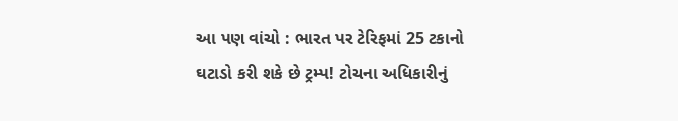આ પણ વાંચો : ભારત પર ટેરિફમાં 25 ટકાનો ઘટાડો કરી શકે છે ટ્રમ્પ! ટોચના અધિકારીનું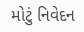મોટું નિવેદન